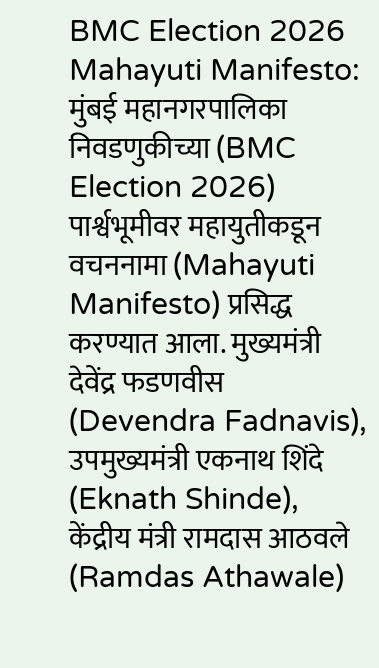BMC Election 2026 Mahayuti Manifesto: मुंबई महानगरपालिका निवडणुकीच्या (BMC Election 2026) पार्श्वभूमीवर महायुतीकडून वचननामा (Mahayuti Manifesto) प्रसिद्ध करण्यात आला. मुख्यमंत्री देवेंद्र फडणवीस (Devendra Fadnavis), उपमुख्यमंत्री एकनाथ शिंदे (Eknath Shinde), केंद्रीय मंत्री रामदास आठवले (Ramdas Athawale)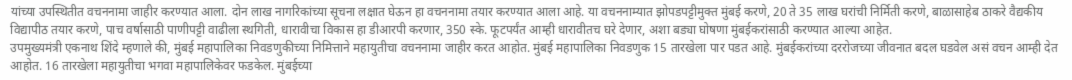यांच्या उपस्थितीत वचननामा जाहीर करण्यात आला. दोन लाख नागरिकांच्या सूचना लक्षात घेऊन हा वचननामा तयार करण्यात आला आहे. या वचननाम्यात झोपडपट्टीमुक्त मुंबई करणे, 20 ते 35 लाख घरांची निर्मिती करणे, बाळासाहेब ठाकरे वैद्यकीय विद्यापीठ तयार करणे, पाच वर्षासाठी पाणीपट्टी वाढीला स्थगिती, धारावीचा विकास हा डीआरपी करणार, 350 स्के. फूटपर्यंत आम्ही धारावीतच घरे देणार, अशा बड्या घोषणा मुंबईकरांसाठी करण्यात आल्या आहेत.
उपमुख्यमंत्री एकनाथ शिंदे म्हणाले की, मुंबई महापालिका निवडणुकीच्या निमित्ताने महायुतीचा वचननामा जाहीर करत आहोत. मुंबई महापालिका निवडणुक 15 तारखेला पार पडत आहे. मुंबईकरांच्या दररोजच्या जीवनात बदल घडवेल असं वचन आम्ही देत आहोत. 16 तारखेला महायुतीचा भगवा महापालिकेवर फडकेल. मुंबईच्या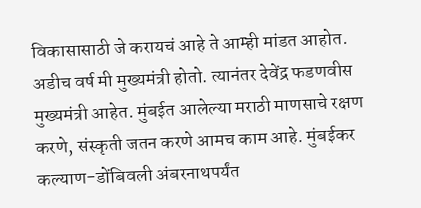विकासासाठी जे करायचं आहे ते आम्ही मांडत आहोत. अडीच वर्ष मी मुख्यमंत्री होतो. त्यानंतर देवेंद्र फडणवीस मुख्यमंत्री आहेत. मुंबईत आलेल्या मराठी माणसाचे रक्षण करणे, संस्कृती जतन करणे आमच काम आहे. मुंबईकर कल्याण-डोंबिवली अंबरनाथपर्यंत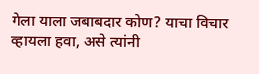गेला याला जबाबदार कोण? याचा विचार व्हायला हवा, असे त्यांनी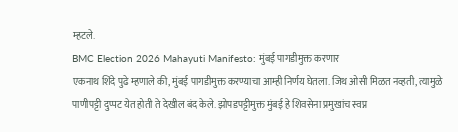म्हटले.
BMC Election 2026 Mahayuti Manifesto: मुंबई पागडीमुक्त करणार
एकनाथ शिंदे पुढे म्हणाले की, मुंबई पागडीमुक्त करण्याचा आम्ही निर्णय घेतला. जिथ ओसी मिळत नव्हती, त्यामुळे पाणीपट्टी दुप्पट येत होती ते देखील बंद केले. झोपडपट्टीमुक्त मुंबई हे शिवसेना प्रमुखांच स्वप्न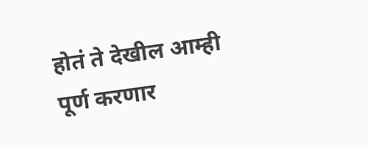होतं ते देखील आम्ही पूर्ण करणार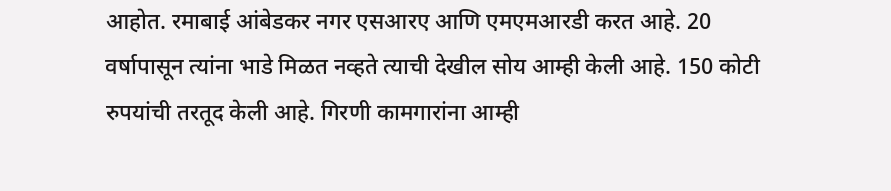आहोत. रमाबाई आंबेडकर नगर एसआरए आणि एमएमआरडी करत आहे. 20 वर्षापासून त्यांना भाडे मिळत नव्हते त्याची देखील सोय आम्ही केली आहे. 150 कोटी रुपयांची तरतूद केली आहे. गिरणी कामगारांना आम्ही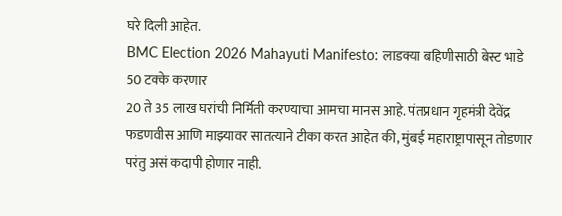घरे दिली आहेत.
BMC Election 2026 Mahayuti Manifesto: लाडक्या बहिणीसाठी बेस्ट भाडे 50 टक्के करणार
20 ते 35 लाख घरांची निर्मिती करण्याचा आमचा मानस आहे. पंतप्रधान गृहमंत्री देवेंद्र फडणवीस आणि माझ्यावर सातत्याने टीका करत आहेत की, मुंबई महाराष्ट्रापासून तोडणार परंतु असं कदापी होणार नाही.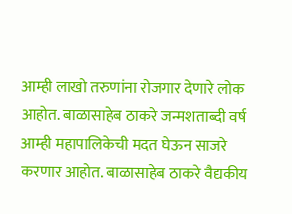आम्ही लाखो तरुणांना रोजगार देणारे लोक आहोत. बाळासाहेब ठाकरे जन्मशताब्दी वर्ष आम्ही महापालिकेची मदत घेऊन साजरे करणार आहोत. बाळासाहेब ठाकरे वैद्यकीय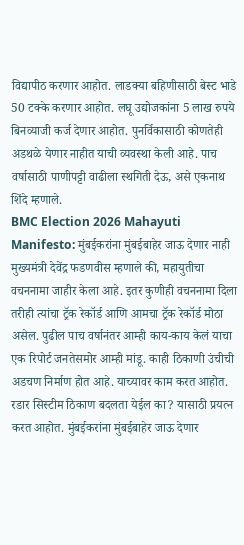विद्यापीठ करणार आहोत. लाडक्या बहिणीसाठी बेस्ट भाडे 50 टक्के करणार आहोत. लघू उद्योजकांना 5 लाख रुपये बिनव्याजी कर्ज देणार आहोत. पुनर्विकासाठी कोणतेही अडथळे येणार नाहीत याची व्यवस्था केली आहे. पाच वर्षासाठी पाणीपट्टी वाढीला स्थगिती देऊ, असे एकनाथ शिंदे म्हणाले.
BMC Election 2026 Mahayuti Manifesto: मुंबईकरांना मुंबईबाहेर जाऊ देणार नाही
मुख्यमंत्री देवेंद्र फडणवीस म्हणाले की, महायुतीचा वचननामा जाहीर केला आहे. इतर कुणीही वचननामा दिला तरीही त्यांचा ट्रॅक रेकॉर्ड आणि आमचा ट्रॅक रेकॉर्ड मोठा असेल. पुढील पाच वर्षानंतर आम्ही काय-काय केलं याचा एक रिपोर्ट जनतेसमोर आम्ही मांडू. काही ठिकाणी उंचीची अडचण निर्माण होत आहे. याच्यावर काम करत आहोत. रडार सिस्टीम ठिकाण बदलता येईल का? यासाठी प्रयत्न करत आहोत. मुंबईकरांना मुंबईबाहेर जाऊ देणार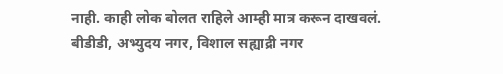नाही. काही लोक बोलत राहिले आम्ही मात्र करून दाखवलं. बीडीडी, अभ्युदय नगर, विशाल सह्याद्री नगर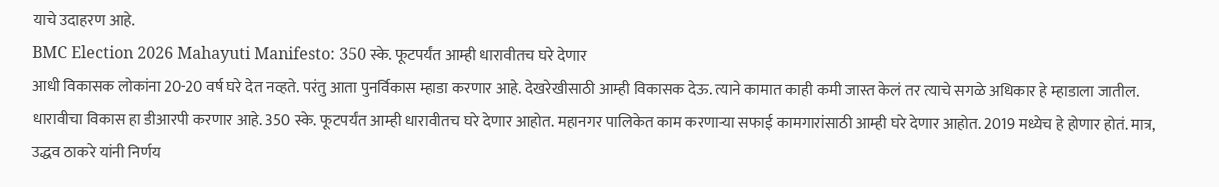याचे उदाहरण आहे.
BMC Election 2026 Mahayuti Manifesto: 350 स्के. फूटपर्यंत आम्ही धारावीतच घरे देणार
आधी विकासक लोकांना 20-20 वर्ष घरे देत नव्हते. परंतु आता पुनर्विकास म्हाडा करणार आहे. देखरेखीसाठी आम्ही विकासक देऊ. त्याने कामात काही कमी जास्त केलं तर त्याचे सगळे अधिकार हे म्हाडाला जातील. धारावीचा विकास हा डीआरपी करणार आहे. 350 स्के. फूटपर्यंत आम्ही धारावीतच घरे देणार आहोत. महानगर पालिकेत काम करणाऱ्या सफाई कामगारांसाठी आम्ही घरे देणार आहोत. 2019 मध्येच हे होणार होतं. मात्र, उद्धव ठाकरे यांनी निर्णय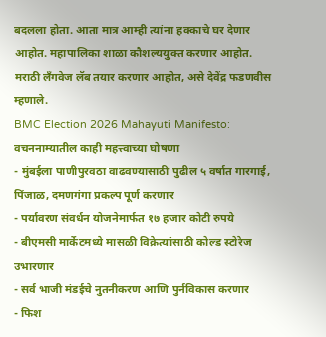बदलला होता. आता मात्र आम्ही त्यांना हक्काचे घर देणार आहोत. महापालिका शाळा कौशल्ययुक्त करणार आहोत. मराठी लँगवेज लॅब तयार करणार आहोत, असे देवेंद्र फडणवीस म्हणाले.
BMC Election 2026 Mahayuti Manifesto: वचननाम्यातील काही महत्त्वाच्या घोषणा
- मुंबईला पाणीपुरवठा वाढवण्यासाठी पुढील ५ वर्षात गारगाई, पिंजाळ, दमणगंगा प्रकल्प पूर्ण करणार
- पर्यावरण संवर्धन योजनेमार्फत १७ हजार कोटी रुपये
- बीएमसी मार्केटमध्ये मासळी विक्रेत्यांसाठी कोल्ड स्टोरेज उभारणार
- सर्व भाजी मंडईचे नुतनीकरण आणि पुर्नविकास करणार
- फिश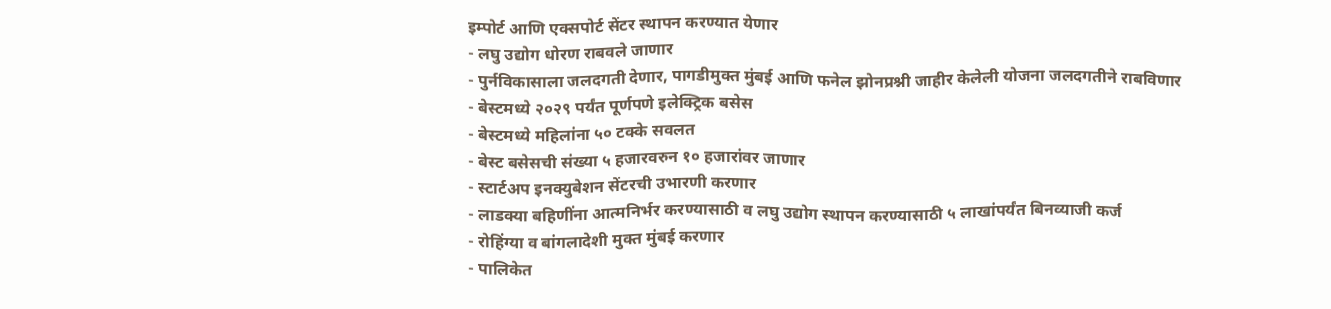इम्पोर्ट आणि एक्सपोर्ट सेंटर स्थापन करण्यात येणार
- लघु उद्योग धोरण राबवले जाणार
- पुर्नविकासाला जलदगती देणार, पागडीमुक्त मुंबई आणि फनेल झोनप्रश्नी जाहीर केलेली योजना जलदगतीने राबविणार
- बेस्टमध्ये २०२९ पर्यंत पूर्णपणे इलेक्ट्रिक बसेस
- बेस्टमध्ये महिलांना ५० टक्के सवलत
- बेस्ट बसेसची संख्या ५ हजारवरुन १० हजारांवर जाणार
- स्टार्टअप इनक्युबेशन सेंटरची उभारणी करणार
- लाडक्या बहिणींना आत्मनिर्भर करण्यासाठी व लघु उद्योग स्थापन करण्यासाठी ५ लाखांपर्यंत बिनव्याजी कर्ज
- रोहिंग्या व बांगलादेशी मुक्त मुंबई करणार
- पालिकेत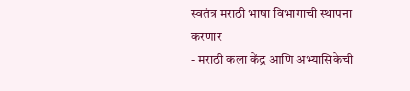स्वतंत्र मराठी भाषा विभागाची स्थापना करणार
- मराठी कला केंद्र आणि अभ्यासिकेची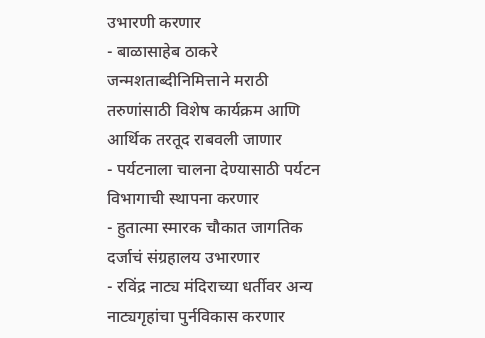उभारणी करणार
- बाळासाहेब ठाकरे जन्मशताब्दीनिमित्ताने मराठी तरुणांसाठी विशेष कार्यक्रम आणि आर्थिक तरतूद राबवली जाणार
- पर्यटनाला चालना देण्यासाठी पर्यटन विभागाची स्थापना करणार
- हुतात्मा स्मारक चौकात जागतिक दर्जाचं संग्रहालय उभारणार
- रविंद्र नाट्य मंदिराच्या धर्तीवर अन्य नाट्यगृहांचा पुर्नविकास करणार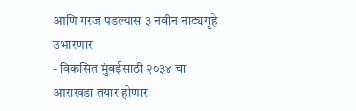आणि गरज पडल्यास ३ नवीन नाट्यगृहे उभारणार
- विकसित मुंबईसाठी २०३४ चा आराखडा तयार होणार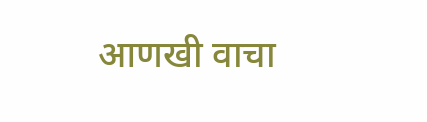आणखी वाचा